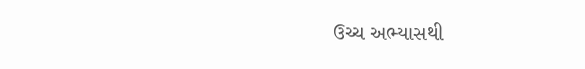ઉચ્ચ અભ્યાસથી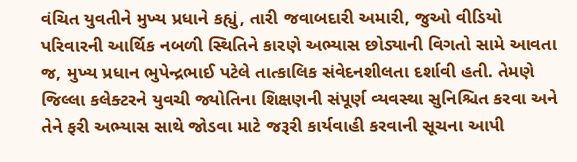વંચિત યુવતીને મુખ્ય પ્રધાને કહ્યું, તારી જવાબદારી અમારી, જુઓ વીડિયો
પરિવારની આર્થિક નબળી સ્થિતિને કારણે અભ્યાસ છોડ્યાની વિગતો સામે આવતા જ, મુખ્ય પ્રધાન ભુપેન્દ્રભાઈ પટેલે તાત્કાલિક સંવેદનશીલતા દર્શાવી હતી. તેમણે જિલ્લા કલેક્ટરને યુવચી જ્યોતિના શિક્ષણની સંપૂર્ણ વ્યવસ્થા સુનિશ્ચિત કરવા અને તેને ફરી અભ્યાસ સાથે જોડવા માટે જરૂરી કાર્યવાહી કરવાની સૂચના આપી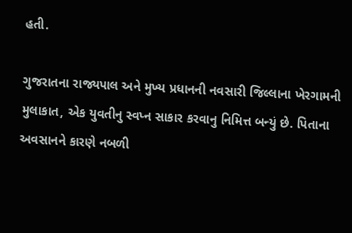હતી.

ગુજરાતના રાજ્યપાલ અને મુખ્ય પ્રધાનની નવસારી જિલ્લાના ખેરગામની મુલાકાત, એક યુવતીનુ સ્વપ્ન સાકાર કરવાનુ નિમિત્ત બન્યું છે. પિતાના અવસાનને કારણે નબળી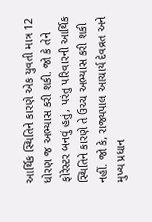આર્થિક સ્થિતિને કારણે એક યુવતી માત્ર 12 ધોરણ જ અભ્યાસ કરી શકી. જો કે તેને ફોરેસ્ટર બનવું હતું, પરંતુ પરિવારની આર્થિક સ્થિતિને કારણે તે ઉચ્ચ અભ્યાસ કરી શકી નહીં. જો કે, રાજ્યપાલ આચાર્ય દેવવ્રત અને મુખ્ય પ્રધાન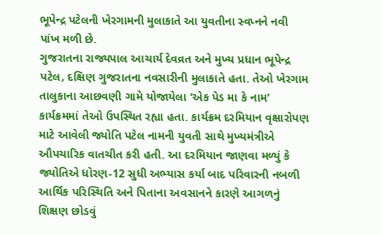ભૂપેન્દ્ર પટેલની ખેરગામની મુલાકાતે આ યુવતીના સ્વપ્નને નવી પાંખ મળી છે.
ગુજરાતના રાજ્યપાલ આચાર્ય દેવવ્રત અને મુખ્ય પ્રધાન ભૂપેન્દ્ર પટેલ, દક્ષિણ ગુજરાતના નવસારીની મુલાકાતે હતા. તેઓ ખેરગામ તાલુકાના આછવણી ગામે યોજાયેલા ‘એક પેડ મા કે નામ’ કાર્યક્રમમાં તેઓ ઉપસ્થિત રહ્યા હતા. કાર્યક્રમ દરમિયાન વૃક્ષારોપણ માટે આવેલી જ્યોતિ પટેલ નામની યુવતી સાથે મુખ્યમંત્રીએ ઔપચારિક વાતચીત કરી હતી. આ દરમિયાન જાણવા મળ્યું કે જ્યોતિએ ધોરણ-12 સુધી અભ્યાસ કર્યા બાદ પરિવારની નબળી આર્થિક પરિસ્થિતિ અને પિતાના અવસાનને કારણે આગળનું શિક્ષણ છોડવું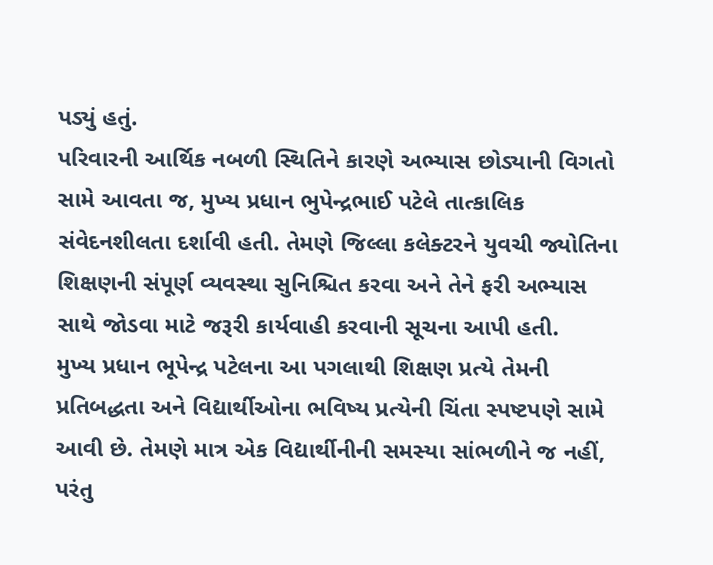પડ્યું હતું.
પરિવારની આર્થિક નબળી સ્થિતિને કારણે અભ્યાસ છોડ્યાની વિગતો સામે આવતા જ, મુખ્ય પ્રધાન ભુપેન્દ્રભાઈ પટેલે તાત્કાલિક સંવેદનશીલતા દર્શાવી હતી. તેમણે જિલ્લા કલેક્ટરને યુવચી જ્યોતિના શિક્ષણની સંપૂર્ણ વ્યવસ્થા સુનિશ્ચિત કરવા અને તેને ફરી અભ્યાસ સાથે જોડવા માટે જરૂરી કાર્યવાહી કરવાની સૂચના આપી હતી.
મુખ્ય પ્રધાન ભૂપેન્દ્ર પટેલના આ પગલાથી શિક્ષણ પ્રત્યે તેમની પ્રતિબદ્ધતા અને વિદ્યાર્થીઓના ભવિષ્ય પ્રત્યેની ચિંતા સ્પષ્ટપણે સામે આવી છે. તેમણે માત્ર એક વિદ્યાર્થીનીની સમસ્યા સાંભળીને જ નહીં, પરંતુ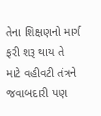તેના શિક્ષણનો માર્ગ ફરી શરૂ થાય તે માટે વહીવટી તંત્રને જવાબદારી પણ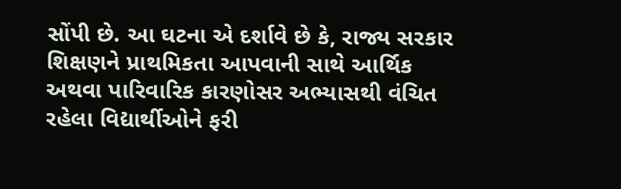સોંપી છે. આ ઘટના એ દર્શાવે છે કે, રાજ્ય સરકાર શિક્ષણને પ્રાથમિકતા આપવાની સાથે આર્થિક અથવા પારિવારિક કારણોસર અભ્યાસથી વંચિત રહેલા વિદ્યાર્થીઓને ફરી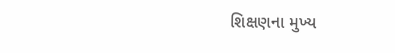શિક્ષણના મુખ્ય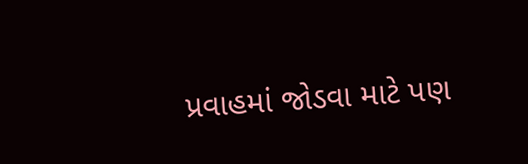પ્રવાહમાં જોડવા માટે પણ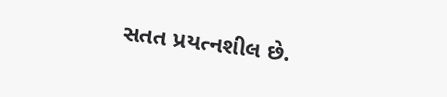સતત પ્રયત્નશીલ છે.